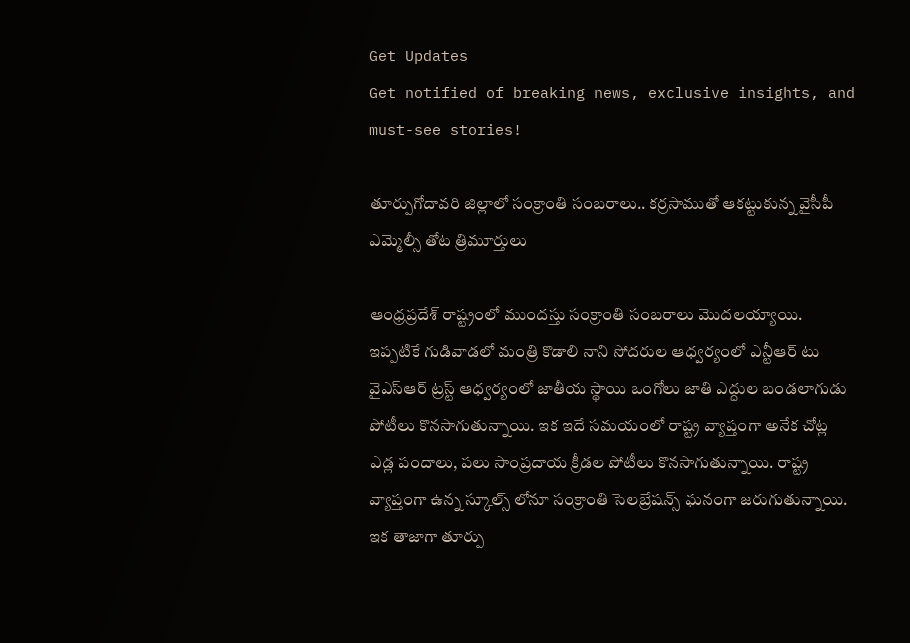Get Updates
Get notified of breaking news, exclusive insights, and must-see stories!

తూర్పుగోదావరి జిల్లాలో సంక్రాంతి సంబరాలు.. కర్రసాముతో ఆకట్టుకున్న వైసీపీ ఎమ్మెల్సీ తోట త్రిమూర్తులు

ఆంధ్రప్రదేశ్ రాష్ట్రంలో ముందస్తు సంక్రాంతి సంబరాలు మొదలయ్యాయి. ఇప్పటికే గుడివాడలో మంత్రి కొడాలి నాని సోదరుల ఆధ్వర్యంలో ఎన్టీఆర్ టు వైఎస్ఆర్ ట్రస్ట్ ఆధ్వర్యంలో జాతీయ స్థాయి ఒంగోలు జాతి ఎద్దుల బండలాగుడు పోటీలు కొనసాగుతున్నాయి. ఇక ఇదే సమయంలో రాష్ట్ర వ్యాప్తంగా అనేక చోట్ల ఎడ్ల పందాలు, పలు సాంప్రదాయ క్రీడల పోటీలు కొనసాగుతున్నాయి. రాష్ట్ర వ్యాప్తంగా ఉన్న స్కూల్స్ లోనూ సంక్రాంతి సెలబ్రేషన్స్ ఘనంగా జరుగుతున్నాయి. ఇక తాజాగా తూర్పు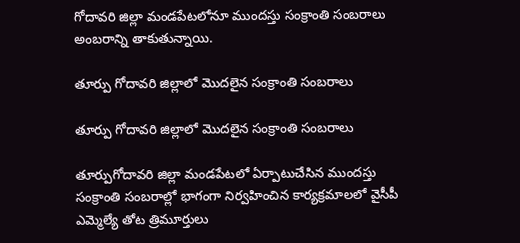గోదావరి జిల్లా మండపేటలోనూ ముందస్తు సంక్రాంతి సంబరాలు అంబరాన్ని తాకుతున్నాయి.

తూర్పు గోదావరి జిల్లాలో మొదలైన సంక్రాంతి సంబరాలు

తూర్పు గోదావరి జిల్లాలో మొదలైన సంక్రాంతి సంబరాలు

తూర్పుగోదావరి జిల్లా మండపేటలో ఏర్పాటుచేసిన ముందస్తు సంక్రాంతి సంబరాల్లో భాగంగా నిర్వహించిన కార్యక్రమాలలో వైసీపీ ఎమ్మెల్యే తోట త్రిమూర్తులు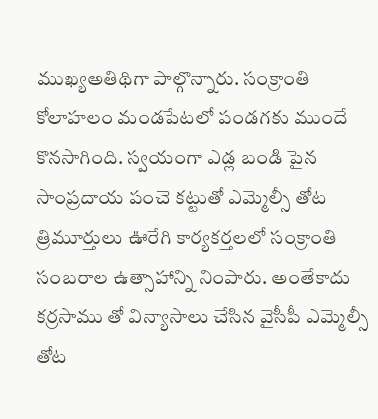ముఖ్యఅతిథిగా పాల్గొన్నారు. సంక్రాంతి కోలాహలం మండపేటలో పండగకు ముందే కొనసాగింది. స్వయంగా ఎడ్ల బండి పైన సాంప్రదాయ పంచె కట్టుతో ఎమ్మెల్సీ తోట త్రిమూర్తులు ఊరేగి కార్యకర్తలలో సంక్రాంతి సంబరాల ఉత్సాహాన్ని నింపారు. అంతేకాదు కర్రసాము తో విన్యాసాలు చేసిన వైసీపీ ఎమ్మెల్సీ తోట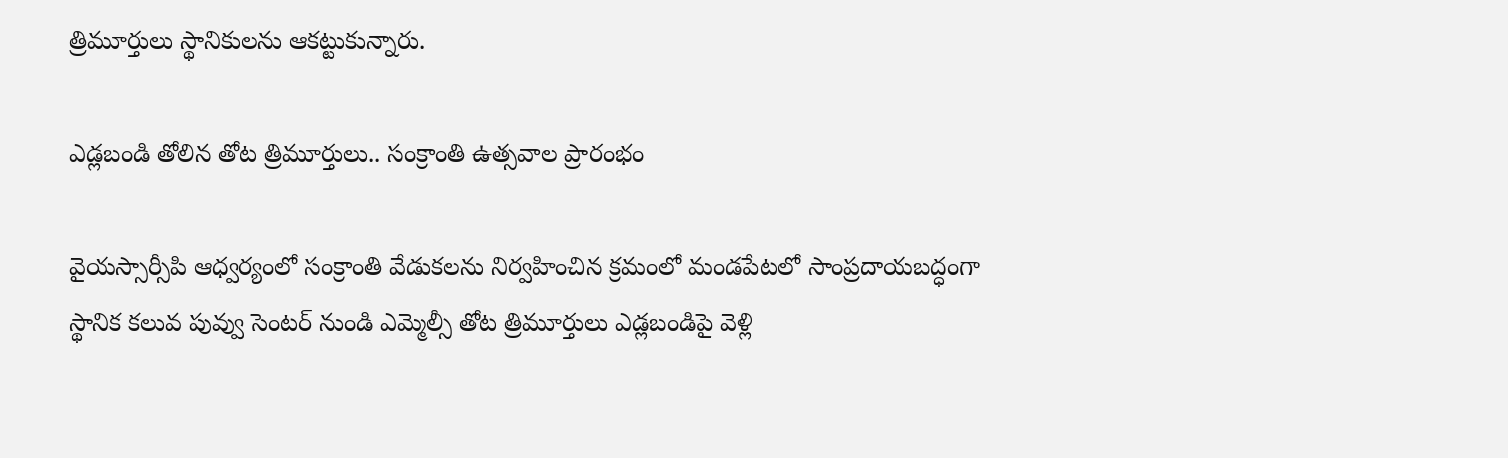త్రిమూర్తులు స్థానికులను ఆకట్టుకున్నారు.

ఎడ్లబండి తోలిన తోట త్రిమూర్తులు.. సంక్రాంతి ఉత్సవాల ప్రారంభం

వైయస్సార్సీపి ఆధ్వర్యంలో సంక్రాంతి వేడుకలను నిర్వహించిన క్రమంలో మండపేటలో సాంప్రదాయబద్ధంగా స్థానిక కలువ పువ్వు సెంటర్ నుండి ఎమ్మెల్సీ తోట త్రిమూర్తులు ఎడ్లబండిపై వెళ్లి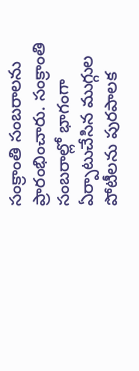సంక్రాంతి సంబరాలను ప్రారంభించారు. సంక్రాంతి సంబరాల్లో భాగంగా ఏర్పాటుచేసిన ముగ్గుల పోటీలను పురపాలక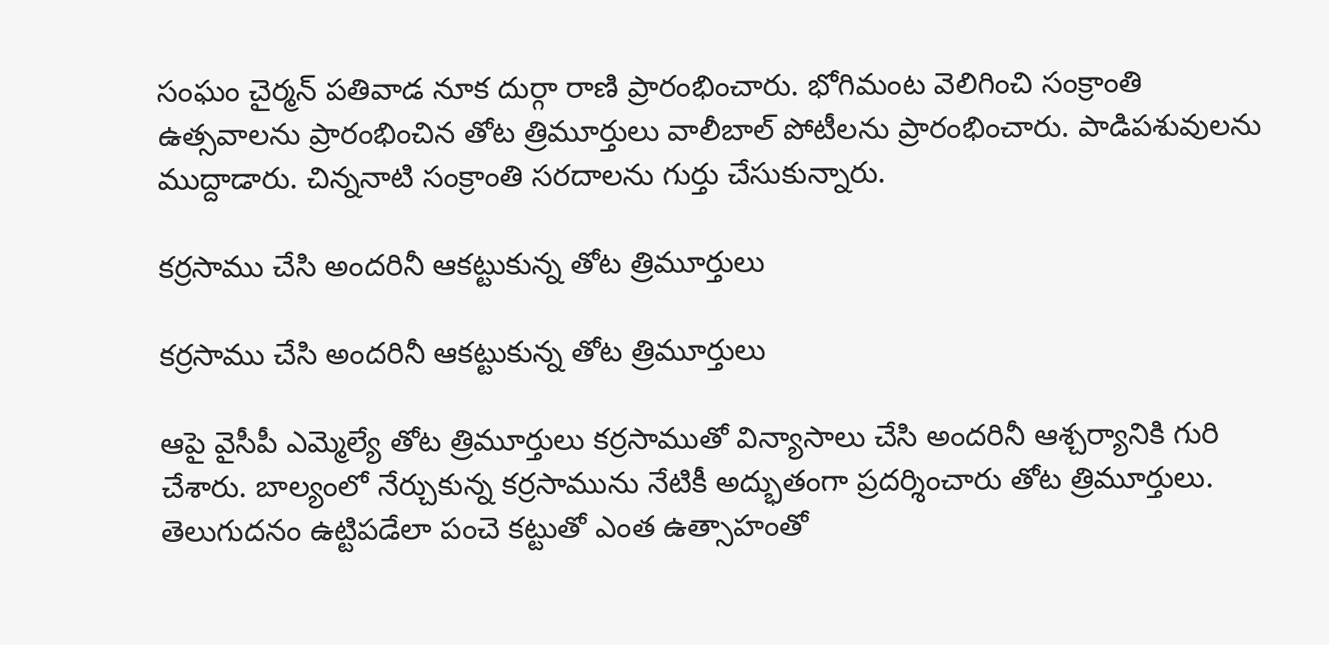సంఘం చైర్మన్ పతివాడ నూక దుర్గా రాణి ప్రారంభించారు. భోగిమంట వెలిగించి సంక్రాంతి ఉత్సవాలను ప్రారంభించిన తోట త్రిమూర్తులు వాలీబాల్ పోటీలను ప్రారంభించారు. పాడిపశువులను ముద్దాడారు. చిన్ననాటి సంక్రాంతి సరదాలను గుర్తు చేసుకున్నారు.

కర్రసాము చేసి అందరినీ ఆకట్టుకున్న తోట త్రిమూర్తులు

కర్రసాము చేసి అందరినీ ఆకట్టుకున్న తోట త్రిమూర్తులు

ఆపై వైసీపీ ఎమ్మెల్యే తోట త్రిమూర్తులు కర్రసాముతో విన్యాసాలు చేసి అందరినీ ఆశ్చర్యానికి గురి చేశారు. బాల్యంలో నేర్చుకున్న కర్రసామును నేటికీ అద్భుతంగా ప్రదర్శించారు తోట త్రిమూర్తులు. తెలుగుదనం ఉట్టిపడేలా పంచె కట్టుతో ఎంత ఉత్సాహంతో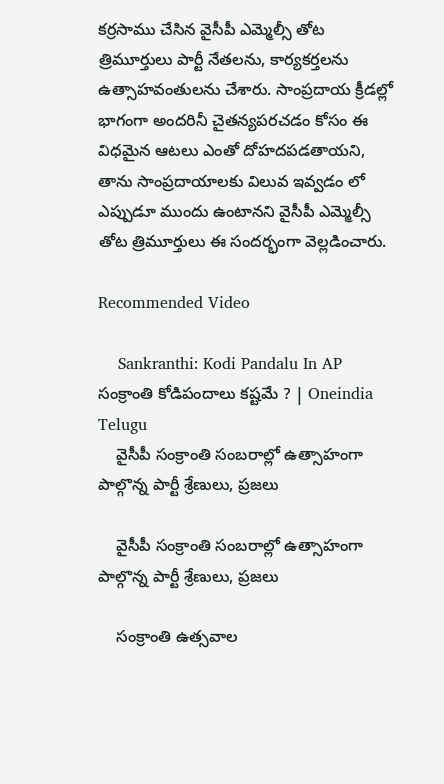కర్రసాము చేసిన వైసీపీ ఎమ్మెల్సీ తోట త్రిమూర్తులు పార్టీ నేతలను, కార్యకర్తలను ఉత్సాహవంతులను చేశారు. సాంప్రదాయ క్రీడల్లో భాగంగా అందరినీ చైతన్యపరచడం కోసం ఈ విధమైన ఆటలు ఎంతో దోహదపడతాయని, తాను సాంప్రదాయాలకు విలువ ఇవ్వడం లో ఎప్పుడూ ముందు ఉంటానని వైసీపీ ఎమ్మెల్సీ తోట త్రిమూర్తులు ఈ సందర్భంగా వెల్లడించారు.

Recommended Video

    Sankranthi: Kodi Pandalu In AP సంక్రాంతి కోడిపందాలు కష్టమే ? | Oneindia Telugu
    వైసీపీ సంక్రాంతి సంబరాల్లో ఉత్సాహంగా పాల్గొన్న పార్టీ శ్రేణులు, ప్రజలు

    వైసీపీ సంక్రాంతి సంబరాల్లో ఉత్సాహంగా పాల్గొన్న పార్టీ శ్రేణులు, ప్రజలు

    సంక్రాంతి ఉత్సవాల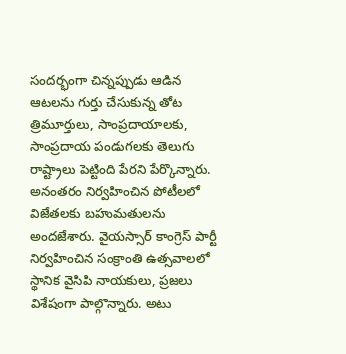సందర్భంగా చిన్నప్పుడు ఆడిన ఆటలను గుర్తు చేసుకున్న తోట త్రిమూర్తులు, సాంప్రదాయాలకు, సాంప్రదాయ పండుగలకు తెలుగు రాష్ట్రాలు పెట్టింది పేరని పేర్కొన్నారు. అనంతరం నిర్వహించిన పోటీలలో విజేతలకు బహుమతులను అందజేశారు. వైయస్సార్ కాంగ్రెస్ పార్టీ నిర్వహించిన సంక్రాంతి ఉత్సవాలలో స్థానిక వైసిపి నాయకులు, ప్రజలు విశేషంగా పాల్గొన్నారు. అటు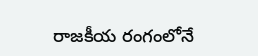రాజకీయ రంగంలోనే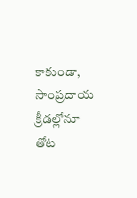కాకుండా, సాంప్రదాయ క్రీడల్లోనూ తోట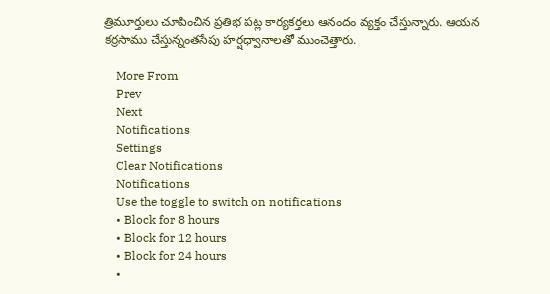త్రిమూర్తులు చూపించిన ప్రతిభ పట్ల కార్యకర్తలు ఆనందం వ్యక్తం చేస్తున్నారు. ఆయన కర్రసాము చేస్తున్నంతసేపు హర్షధ్వానాలతో ముంచెత్తారు.

    More From
    Prev
    Next
    Notifications
    Settings
    Clear Notifications
    Notifications
    Use the toggle to switch on notifications
    • Block for 8 hours
    • Block for 12 hours
    • Block for 24 hours
    •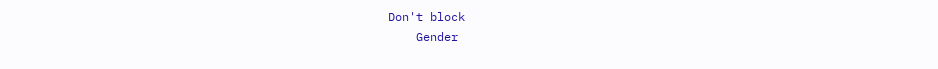Don't block
    Gender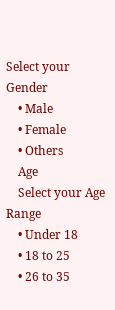Select your Gender
    • Male
    • Female
    • Others
    Age
    Select your Age Range
    • Under 18
    • 18 to 25
    • 26 to 35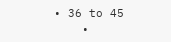• 36 to 45
    •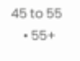45 to 55
    • 55+